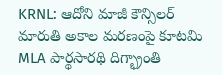KRNL: ఆదోని మాజీ కౌన్సిలర్ మారుతి అకాల మరణంపై కూటమి MLA పార్థసారథి దిగ్భ్రాంతి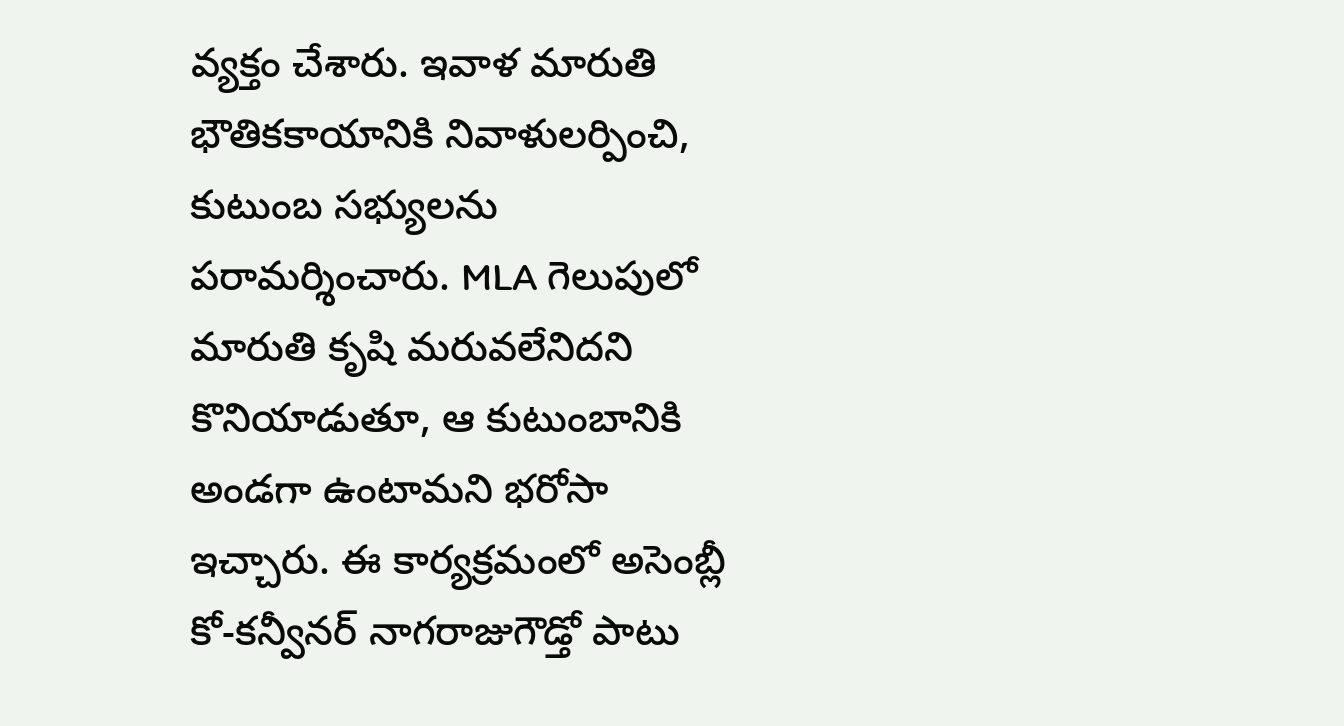వ్యక్తం చేశారు. ఇవాళ మారుతి భౌతికకాయానికి నివాళులర్పించి, కుటుంబ సభ్యులను పరామర్శించారు. MLA గెలుపులో మారుతి కృషి మరువలేనిదని కొనియాడుతూ, ఆ కుటుంబానికి అండగా ఉంటామని భరోసా ఇచ్చారు. ఈ కార్యక్రమంలో అసెంబ్లీ కో-కన్వీనర్ నాగరాజుగౌడ్తో పాటు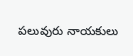పలువురు నాయకులు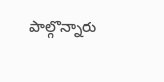పాల్గొన్నారు